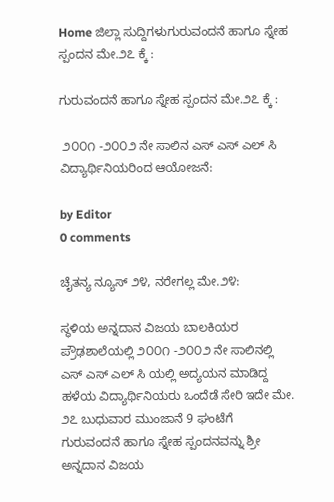Home ಜಿಲ್ಲಾ ಸುದ್ದಿಗಳುಗುರುವಂದನೆ ಹಾಗೂ ಸ್ನೇಹ ಸ್ಪಂದನ ಮೇ.೨೭ ಕ್ಕೆ :

ಗುರುವಂದನೆ ಹಾಗೂ ಸ್ನೇಹ ಸ್ಪಂದನ ಮೇ.೨೭ ಕ್ಕೆ :

 ೨೦೦೧ -೨೦೦೨ ನೇ ಸಾಲಿನ ಎಸ್ ಎಸ್ ಎಲ್ ಸಿ ವಿದ್ಯಾರ್ಥಿನಿಯರಿಂದ ಆಯೋಜನೆ:

by Editor
0 comments

ಚೈತನ್ಯ ನ್ಯೂಸ್ ೨೪, ನರೇಗಲ್ಲ ಮೇ.೨೪:

ಸ್ಥಳಿಯ ಅನ್ನದಾನ ವಿಜಯ ಬಾಲಕಿಯರ ಪ್ರೌಢಶಾಲೆಯಲ್ಲಿ ೨೦೦೧ -೨೦೦೨ ನೇ ಸಾಲಿನಲ್ಲಿ ಎಸ್ ಎಸ್ ಎಲ್ ಸಿ ಯಲ್ಲಿ ಅದ್ಯಯನ ಮಾಡಿದ್ದ ಹಳೆಯ ವಿದ್ಯಾರ್ಥಿನಿಯರು ಒಂದೆಡೆ ಸೇರಿ ಇದೇ ಮೇ. ೨೭ ಬುಧುವಾರ ಮುಂಜಾನೆ 9 ಘಂಟೆಗೆ ಗುರುವಂದನೆ ಹಾಗೂ ಸ್ನೇಹ ಸ್ಪಂದನವನ್ನು ಶ್ರೀ ಅನ್ನದಾನ ವಿಜಯ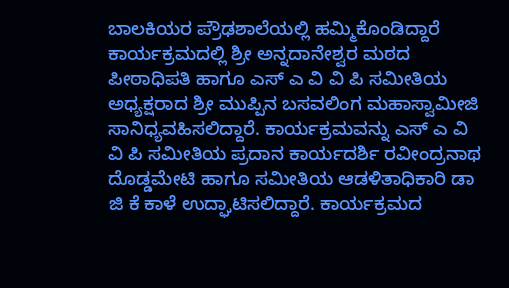ಬಾಲಕಿಯರ ಪ್ರೌಢಶಾಲೆಯಲ್ಲಿ ಹಮ್ಮಿಕೊಂಡಿದ್ದಾರೆ
ಕಾರ್ಯಕ್ರಮದಲ್ಲಿ ಶ್ರೀ ಅನ್ನದಾನೇಶ್ವರ ಮಠದ ಪೀಠಾಧಿಪತಿ ಹಾಗೂ ಎಸ್ ಎ ವಿ ವಿ ಪಿ ಸಮೀತಿಯ ಅಧ್ಯಕ್ಷರಾದ ಶ್ರೀ ಮುಪ್ಪಿನ ಬಸವಲಿಂಗ ಮಹಾಸ್ವಾಮೀಜಿ ಸಾನಿಧ್ಯವಹಿಸಲಿದ್ದಾರೆ. ಕಾರ್ಯಕ್ರಮವನ್ನು ಎಸ್ ಎ ವಿ ವಿ ಪಿ ಸಮೀತಿಯ ಪ್ರದಾನ ಕಾರ್ಯದರ್ಶಿ ರವೀಂದ್ರನಾಥ ದೊಡ್ಡಮೇಟಿ ಹಾಗೂ ಸಮೀತಿಯ ಆಡಳಿತಾಧಿಕಾರಿ ಡಾ ಜಿ ಕೆ ಕಾಳೆ ಉದ್ಘಾಟಿಸಲಿದ್ದಾರೆ. ಕಾರ್ಯಕ್ರಮದ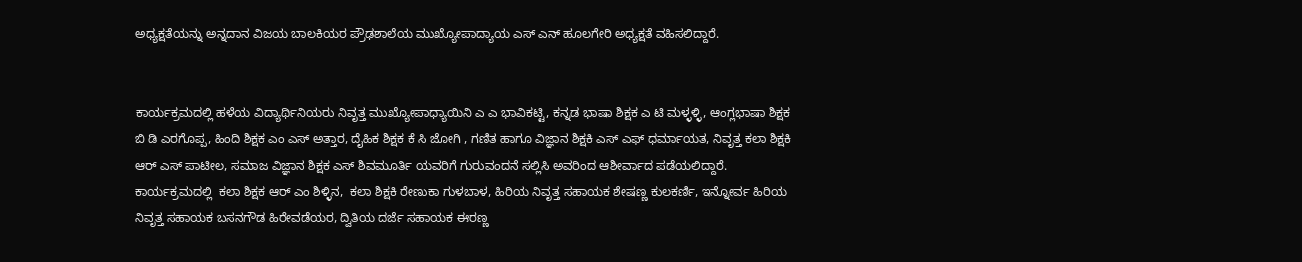ಅಧ್ಯಕ್ಷತೆಯನ್ನು ಅನ್ನದಾನ ವಿಜಯ ಬಾಲಕಿಯರ ಪ್ರೌಢಶಾಲೆಯ ಮುಖ್ಯೋಪಾದ್ಯಾಯ ಎಸ್ ಎನ್ ಹೂಲಗೇರಿ ಅಧ್ಯಕ್ಷತೆ ವಹಿಸಲಿದ್ದಾರೆ.


ಕಾರ್ಯಕ್ರಮದಲ್ಲಿ ಹಳೆಯ ವಿದ್ಯಾರ್ಥಿನಿಯರು ನಿವೃತ್ತ ಮುಖ್ಯೋಪಾಧ್ಯಾಯಿನಿ ಎ ಎ ಭಾವಿಕಟ್ಟಿ, ಕನ್ನಡ ಭಾಷಾ ಶಿಕ್ಷಕ ಎ ಟಿ ಮಳ್ಳಳ್ಳಿ, ಆಂಗ್ಲಭಾಷಾ ಶಿಕ್ಷಕ ಬಿ ಡಿ ಎರಗೊಪ್ಪ, ಹಿಂದಿ ಶಿಕ್ಷಕ ಎಂ ಎಸ್ ಅತ್ತಾರ, ದೈಹಿಕ ಶಿಕ್ಷಕ ಕೆ ಸಿ ಜೋಗಿ , ಗಣಿತ ಹಾಗೂ ವಿಜ್ಞಾನ ಶಿಕ್ಷಕಿ ಎಸ್ ಎಫ್ ಧರ್ಮಾಯತ, ನಿವೃತ್ತ ಕಲಾ ಶಿಕ್ಷಕಿ ಆರ್ ಎಸ್ ಪಾಟೀಲ, ಸಮಾಜ ವಿಜ್ಞಾನ ಶಿಕ್ಷಕ ಎಸ್ ಶಿವಮೂರ್ತಿ ಯವರಿಗೆ ಗುರುವಂದನೆ ಸಲ್ಲಿಸಿ ಅವರಿಂದ ಆಶೀರ್ವಾದ ಪಡೆಯಲಿದ್ದಾರೆ.
ಕಾರ್ಯಕ್ರಮದಲ್ಲಿ  ಕಲಾ ಶಿಕ್ಷಕ ಆರ್ ಎಂ ಶಿಳ್ಳಿನ,  ಕಲಾ ಶಿಕ್ಷಕಿ ರೇಣುಕಾ ಗುಳಬಾಳ, ಹಿರಿಯ ನಿವೃತ್ತ ಸಹಾಯಕ ಶೇಷಣ್ಣ ಕುಲಕರ್ಣಿ, ಇನ್ನೋರ್ವ ಹಿರಿಯ ನಿವೃತ್ತ ಸಹಾಯಕ ಬಸನಗೌಡ ಹಿರೇವಡೆಯರ, ದ್ವಿತಿಯ ದರ್ಜೆ ಸಹಾಯಕ ಈರಣ್ಣ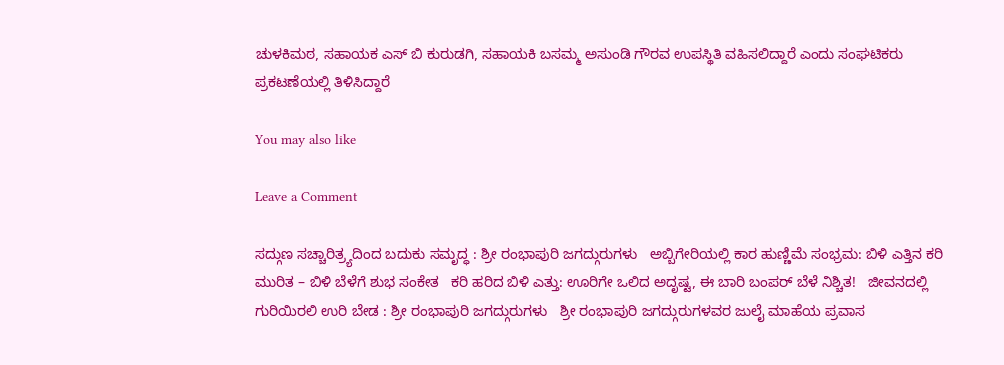ಚುಳಕಿಮಠ, ಸಹಾಯಕ ಎಸ್ ಬಿ ಕುರುಡಗಿ, ಸಹಾಯಕಿ ಬಸಮ್ಮ ಅಸುಂಡಿ ಗೌರವ ಉಪಸ್ಥಿತಿ ವಹಿಸಲಿದ್ದಾರೆ ಎಂದು ಸಂಘಟಿಕರು ಪ್ರಕಟಣೆಯಲ್ಲಿ ತಿಳಿಸಿದ್ದಾರೆ

You may also like

Leave a Comment

ಸದ್ಗುಣ ಸಚ್ಚಾರಿತ್ರ್ಯದಿಂದ ಬದುಕು ಸಮೃದ್ಧ : ಶ್ರೀ ರಂಭಾಪುರಿ ಜಗದ್ಗುರುಗಳು   ಅಬ್ಬಿಗೇರಿಯಲ್ಲಿ ಕಾರ ಹುಣ್ಣಿಮೆ ಸಂಭ್ರಮ: ಬಿಳಿ ಎತ್ತಿನ ಕರಿ ಮುರಿತ – ಬಿಳಿ ಬೆಳೆಗೆ ಶುಭ ಸಂಕೇತ   ಕರಿ ಹರಿದ ಬಿಳಿ ಎತ್ತು: ಊರಿಗೇ ಒಲಿದ ಅದೃಷ್ಟ, ಈ ಬಾರಿ ಬಂಪರ್ ಬೆಳೆ ನಿಶ್ಚಿತ!   ಜೀವನದಲ್ಲಿ ಗುರಿಯಿರಲಿ ಉರಿ ಬೇಡ : ಶ್ರೀ ರಂಭಾಪುರಿ ಜಗದ್ಗುರುಗಳು   ಶ್ರೀ ರಂಭಾಪುರಿ ಜಗದ್ಗುರುಗಳವರ ಜುಲೈ ಮಾಹೆಯ ಪ್ರವಾಸ